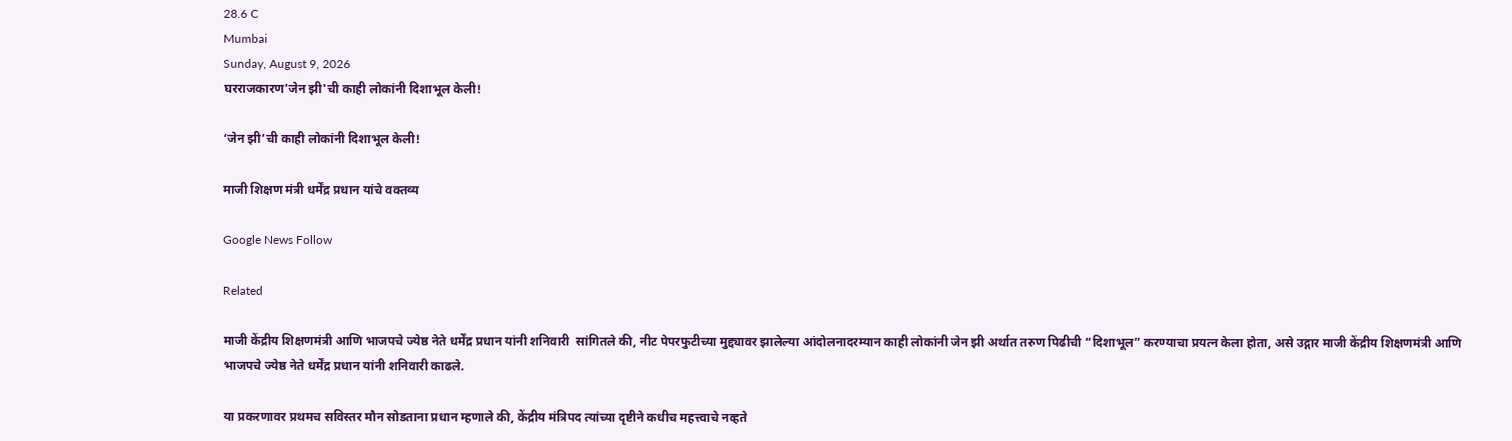28.6 C
Mumbai
Sunday, August 9, 2026
घरराजकारण'जेन झी'ची काही लोकांनी दिशाभूल केली!

‘जेन झी’ची काही लोकांनी दिशाभूल केली!

माजी शिक्षण मंत्री धर्मेंद्र प्रधान यांचे वक्तव्य

Google News Follow

Related

माजी केंद्रीय शिक्षणमंत्री आणि भाजपचे ज्येष्ठ नेते धर्मेंद्र प्रधान यांनी शनिवारी  सांगितले की, नीट पेपरफुटीच्या मुद्द्यावर झालेल्या आंदोलनादरम्यान काही लोकांनी जेन झी अर्थात तरुण पिढीची “दिशाभूल” करण्याचा प्रयत्न केला होता, असे उद्गार माजी केंद्रीय शिक्षणमंत्री आणि भाजपचे ज्येष्ठ नेते धर्मेंद्र प्रधान यांनी शनिवारी काढले.

या प्रकरणावर प्रथमच सविस्तर मौन सोडताना प्रधान म्हणाले की, केंद्रीय मंत्रिपद त्यांच्या दृष्टीने कधीच महत्त्वाचे नव्हते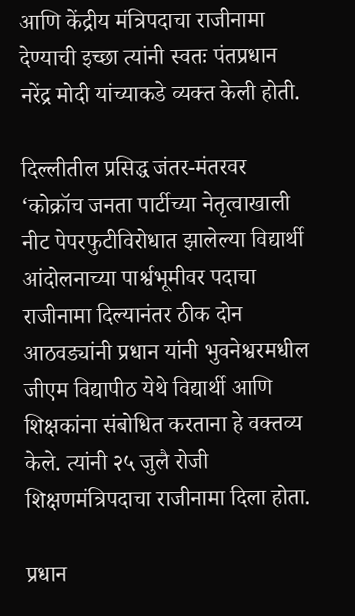आणि केंद्रीय मंत्रिपदाचा राजीनामा देण्याची इच्छा त्यांनी स्वतः पंतप्रधान नरेंद्र मोदी यांच्याकडे व्यक्त केली होती.

दिल्लीतील प्रसिद्ध जंतर-मंतरवर ‘कोक्रॉच जनता पार्टीच्या नेतृत्वाखाली नीट पेपरफुटीविरोधात झालेल्या विद्यार्थी आंदोलनाच्या पार्श्वभूमीवर पदाचा राजीनामा दिल्यानंतर ठीक दोन आठवड्यांनी प्रधान यांनी भुवनेश्वरमधील जीएम विद्यापीठ येथे विद्यार्थी आणि शिक्षकांना संबोधित करताना हे वक्तव्य केले. त्यांनी २५ जुलै रोजी शिक्षणमंत्रिपदाचा राजीनामा दिला होता.

प्रधान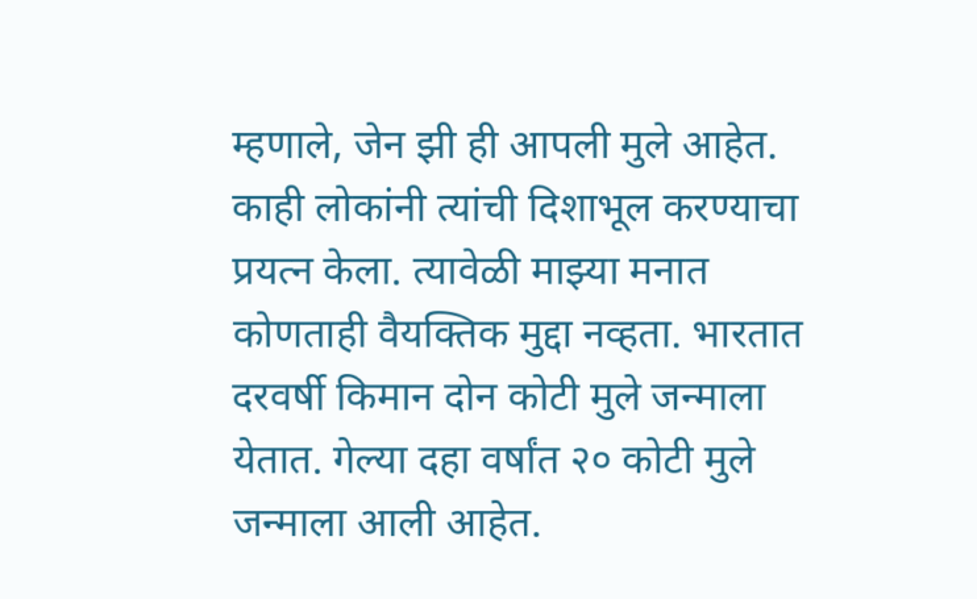म्हणाले, जेन झी ही आपली मुले आहेत. काही लोकांनी त्यांची दिशाभूल करण्याचा प्रयत्न केला. त्यावेळी माझ्या मनात कोणताही वैयक्तिक मुद्दा नव्हता. भारतात दरवर्षी किमान दोन कोटी मुले जन्माला येतात. गेल्या दहा वर्षांत २० कोटी मुले जन्माला आली आहेत.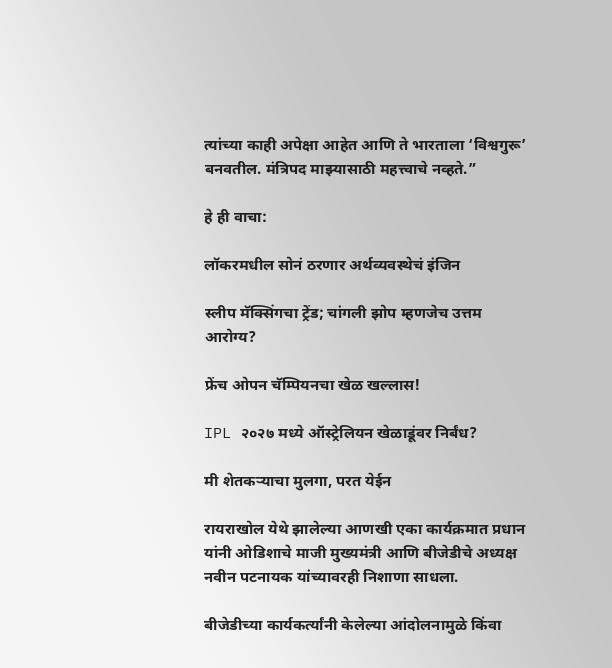त्यांच्या काही अपेक्षा आहेत आणि ते भारताला ‘विश्वगुरू’ बनवतील. मंत्रिपद माझ्यासाठी महत्त्वाचे नव्हते.”

हे ही वाचा:

लॉकरमधील सोनं ठरणार अर्थव्यवस्थेचं इंजिन

स्लीप मॅक्सिंगचा ट्रेंड; चांगली झोप म्हणजेच उत्तम आरोग्य?

फ्रेंच ओपन चॅम्पियनचा खेळ खल्लास!

IPL २०२७ मध्ये ऑस्ट्रेलियन खेळाडूंवर निर्बंध?

मी शेतकऱ्याचा मुलगा, परत येईन

रायराखोल येथे झालेल्या आणखी एका कार्यक्रमात प्रधान यांनी ओडिशाचे माजी मुख्यमंत्री आणि बीजेडीचे अध्यक्ष नवीन पटनायक यांच्यावरही निशाणा साधला.

बीजेडीच्या कार्यकर्त्यांनी केलेल्या आंदोलनामुळे किंवा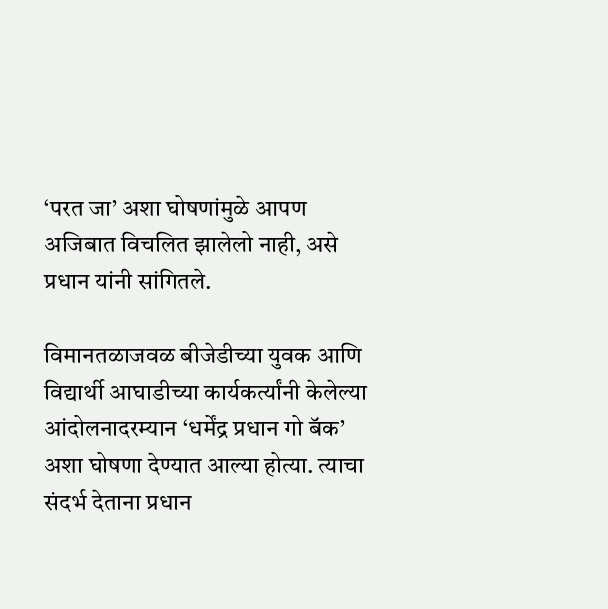‘परत जा’ अशा घोषणांमुळे आपण अजिबात विचलित झालेलो नाही, असे प्रधान यांनी सांगितले.

विमानतळाजवळ बीजेडीच्या युवक आणि विद्यार्थी आघाडीच्या कार्यकर्त्यांनी केलेल्या आंदोलनादरम्यान ‘धर्मेंद्र प्रधान गो बॅक’ अशा घोषणा देण्यात आल्या होत्या. त्याचा संदर्भ देताना प्रधान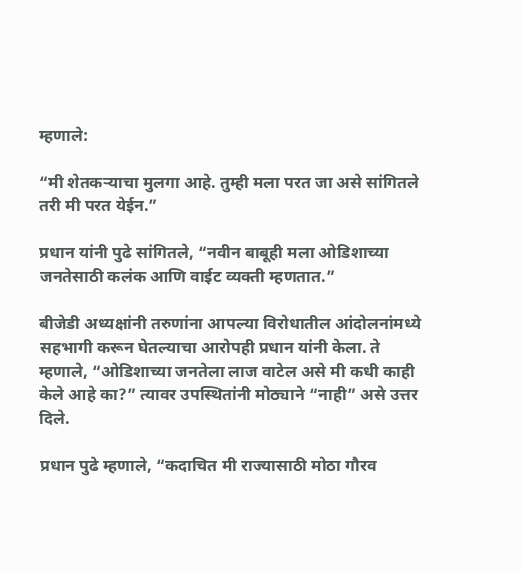म्हणाले:

“मी शेतकऱ्याचा मुलगा आहे. तुम्ही मला परत जा असे सांगितले तरी मी परत येईन.”

प्रधान यांनी पुढे सांगितले, “नवीन बाबूही मला ओडिशाच्या जनतेसाठी कलंक आणि वाईट व्यक्ती म्हणतात.”

बीजेडी अध्यक्षांनी तरुणांना आपल्या विरोधातील आंदोलनांमध्ये सहभागी करून घेतल्याचा आरोपही प्रधान यांनी केला. ते म्हणाले, “ओडिशाच्या जनतेला लाज वाटेल असे मी कधी काही केले आहे का?” त्यावर उपस्थितांनी मोठ्याने “नाही” असे उत्तर दिले.

प्रधान पुढे म्हणाले, “कदाचित मी राज्यासाठी मोठा गौरव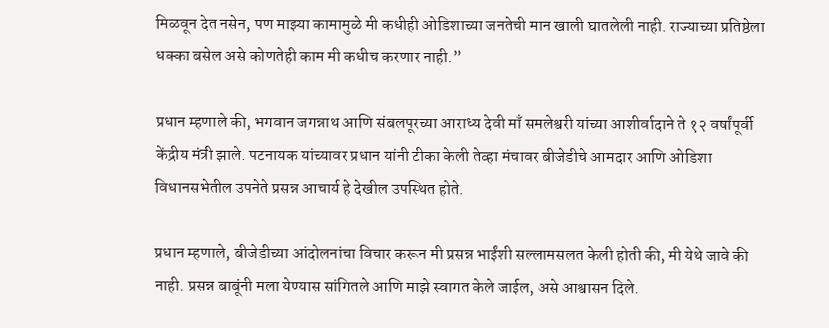मिळवून देत नसेन, पण माझ्या कामामुळे मी कधीही ओडिशाच्या जनतेची मान खाली घातलेली नाही. राज्याच्या प्रतिष्ठेला धक्का बसेल असे कोणतेही काम मी कधीच करणार नाही.”

प्रधान म्हणाले की, भगवान जगन्नाथ आणि संबलपूरच्या आराध्य देवी माँ समलेश्वरी यांच्या आशीर्वादाने ते १२ वर्षांपूर्वी केंद्रीय मंत्री झाले. पटनायक यांच्यावर प्रधान यांनी टीका केली तेव्हा मंचावर बीजेडीचे आमदार आणि ओडिशा विधानसभेतील उपनेते प्रसन्न आचार्य हे देखील उपस्थित होते.

प्रधान म्हणाले, बीजेडीच्या आंदोलनांचा विचार करून मी प्रसन्न भाईंशी सल्लामसलत केली होती की, मी येथे जावे की नाही. प्रसन्न बाबूंनी मला येण्यास सांगितले आणि माझे स्वागत केले जाईल, असे आश्वासन दिले.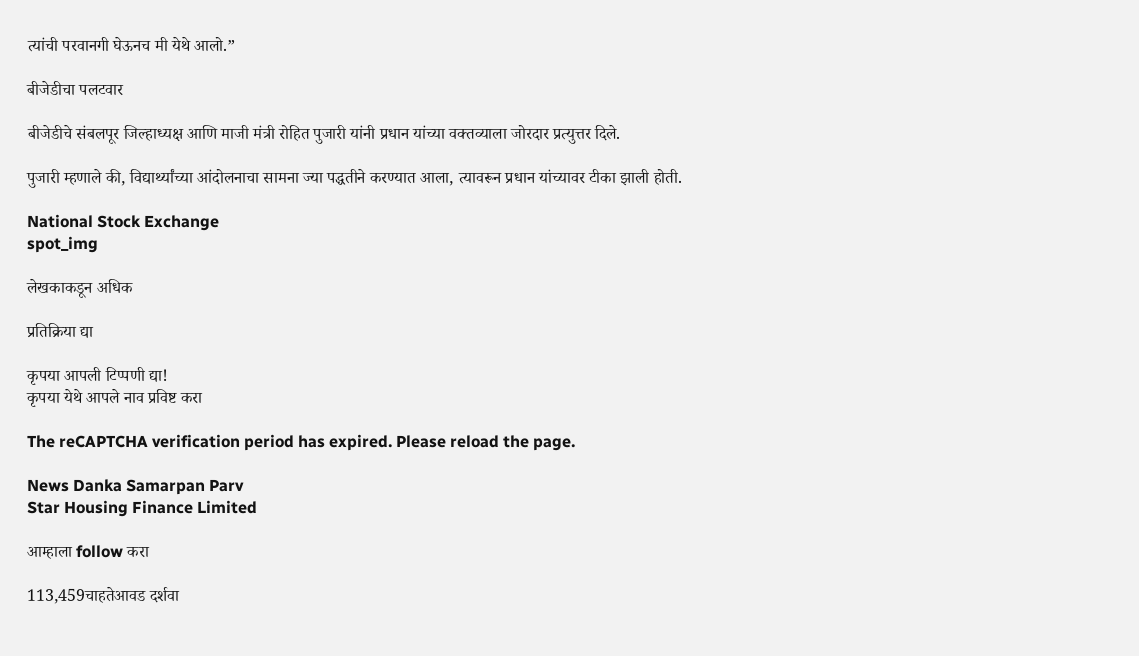त्यांची परवानगी घेऊनच मी येथे आलो.”

बीजेडीचा पलटवार

बीजेडीचे संबलपूर जिल्हाध्यक्ष आणि माजी मंत्री रोहित पुजारी यांनी प्रधान यांच्या वक्तव्याला जोरदार प्रत्युत्तर दिले.

पुजारी म्हणाले की, विद्यार्थ्यांच्या आंदोलनाचा सामना ज्या पद्धतीने करण्यात आला, त्यावरून प्रधान यांच्यावर टीका झाली होती.

National Stock Exchange
spot_img

लेखकाकडून अधिक

प्रतिक्रिया द्या

कृपया आपली टिप्पणी द्या!
कृपया येथे आपले नाव प्रविष्ट करा

The reCAPTCHA verification period has expired. Please reload the page.

News Danka Samarpan Parv
Star Housing Finance Limited

आम्हाला follow करा

113,459चाहतेआवड दर्शवा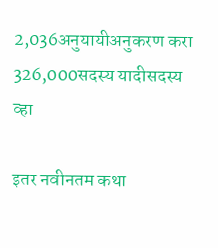2,036अनुयायीअनुकरण करा
326,000सदस्य यादीसदस्य व्हा

इतर नवीनतम कथा